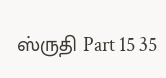ஸ்ருதி Part 15 35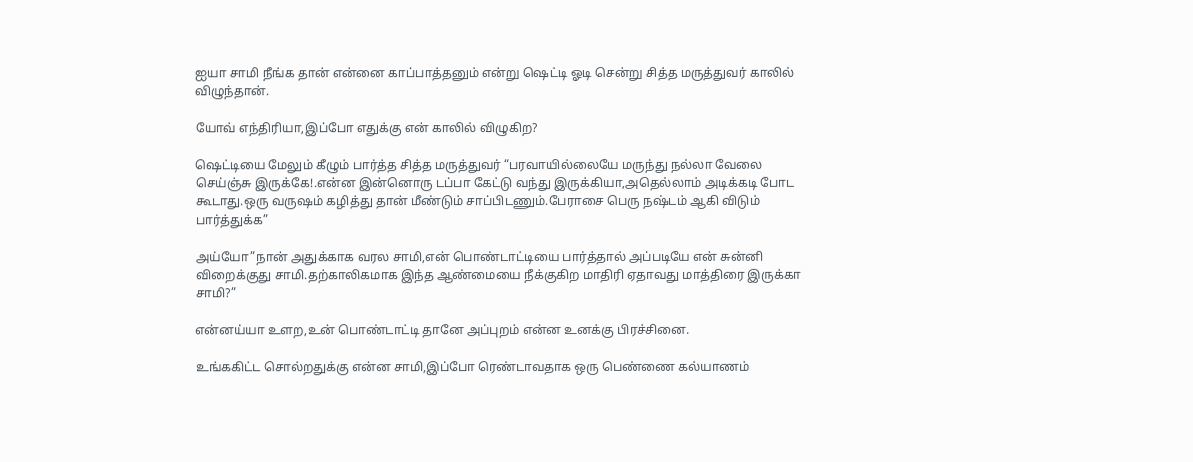ஐயா சாமி நீங்க தான் என்னை காப்பாத்தனும் என்று ஷெட்டி ஓடி சென்று சித்த மருத்துவர் காலில் விழுந்தான்.

யோவ் எந்திரியா,இப்போ எதுக்கு என் காலில் விழுகிற?

ஷெட்டியை மேலும் கீழும் பார்த்த சித்த மருத்துவர் “பரவாயில்லையே மருந்து நல்லா வேலை செய்ஞ்சு இருக்கே!.என்ன இன்னொரு டப்பா கேட்டு வந்து இருக்கியா,அதெல்லாம் அடிக்கடி போட கூடாது.ஒரு வருஷம் கழித்து தான் மீண்டும் சாப்பிடணும்.பேராசை பெரு நஷ்டம் ஆகி விடும் பார்த்துக்க”

அய்யோ”நான் அதுக்காக வரல சாமி,என் பொண்டாட்டியை பார்த்தால் அப்படியே என் சுன்னி விறைக்குது சாமி.தற்காலிகமாக இந்த ஆண்மையை நீக்குகிற மாதிரி ஏதாவது மாத்திரை இருக்கா சாமி?”

என்னய்யா உளற,உன் பொண்டாட்டி தானே அப்புறம் என்ன உனக்கு பிரச்சினை.

உங்ககிட்ட சொல்றதுக்கு என்ன சாமி,இப்போ ரெண்டாவதாக ஒரு பெண்ணை கல்யாணம்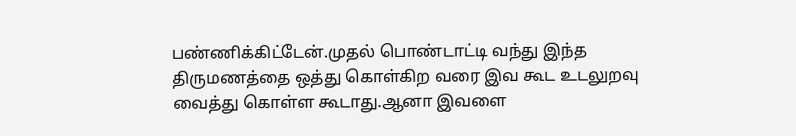பண்ணிக்கிட்டேன்.முதல் பொண்டாட்டி வந்து இந்த திருமணத்தை ஒத்து கொள்கிற வரை இவ கூட உடலுறவு வைத்து கொள்ள கூடாது.ஆனா இவளை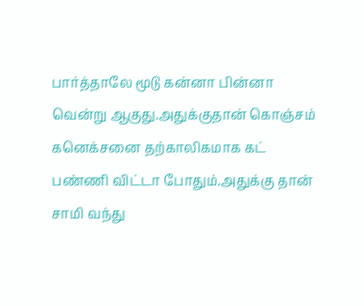பார்த்தாலே மூடு கன்னா பின்னா வென்று ஆகுது.அதுக்குதான் கொஞ்சம் கனெக்சனை தற்காலிகமாக கட் பண்ணி விட்டா போதும்.அதுக்கு தான் சாமி வந்து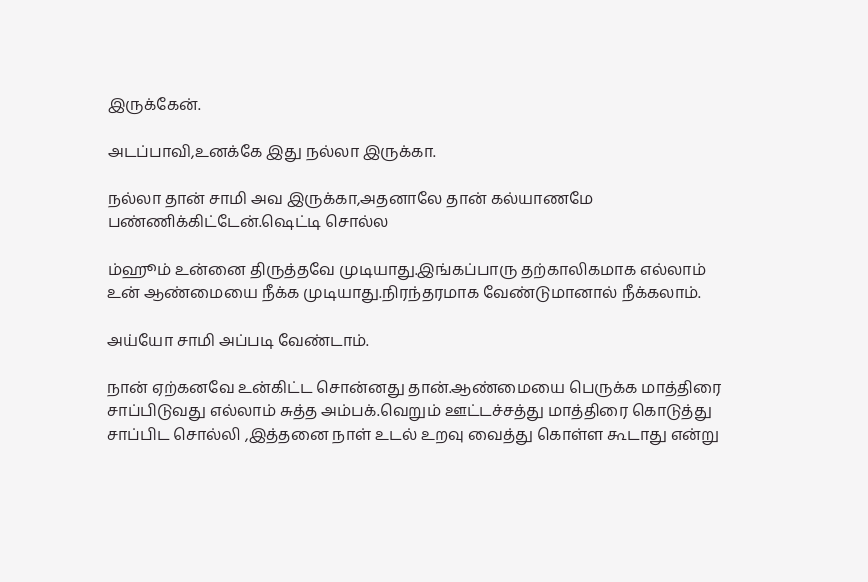இருக்கேன்.

அடப்பாவி,உனக்கே இது நல்லா இருக்கா.

நல்லா தான் சாமி அவ இருக்கா,அதனாலே தான் கல்யாணமே பண்ணிக்கிட்டேன்.ஷெட்டி சொல்ல

ம்ஹூம் உன்னை திருத்தவே முடியாது.இங்கப்பாரு தற்காலிகமாக எல்லாம் உன் ஆண்மையை நீக்க முடியாது.நிரந்தரமாக வேண்டுமானால் நீக்கலாம்.

அய்யோ சாமி அப்படி வேண்டாம்.

நான் ஏற்கனவே உன்கிட்ட சொன்னது தான்.ஆண்மையை பெருக்க மாத்திரை சாப்பிடுவது எல்லாம் சுத்த அம்பக்.வெறும் ஊட்டச்சத்து மாத்திரை கொடுத்து சாப்பிட சொல்லி ,இத்தனை நாள் உடல் உறவு வைத்து கொள்ள கூடாது என்று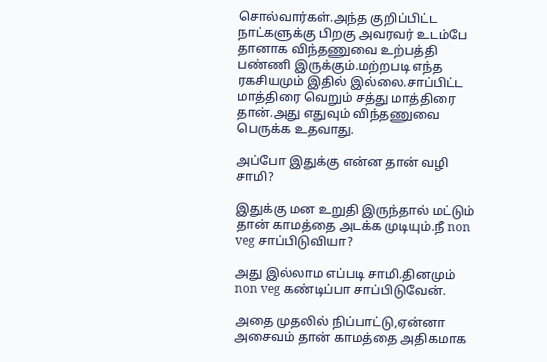சொல்வார்கள்.அந்த குறிப்பிட்ட நாட்களுக்கு பிறகு அவரவர் உடம்பே தானாக விந்தணுவை உற்பத்தி பண்ணி இருக்கும்.மற்றபடி எந்த ரகசியமும் இதில் இல்லை.சாப்பிட்ட மாத்திரை வெறும் சத்து மாத்திரை தான்.அது எதுவும் விந்தணுவை பெருக்க உதவாது.

அப்போ இதுக்கு என்ன தான் வழி சாமி?

இதுக்கு மன உறுதி இருந்தால் மட்டும் தான் காமத்தை அடக்க முடியும்.நீ non veg சாப்பிடுவியா?

அது இல்லாம எப்படி சாமி.தினமும் non veg கண்டிப்பா சாப்பிடுவேன்.

அதை முதலில் நிப்பாட்டு,ஏன்னா அசைவம் தான் காமத்தை அதிகமாக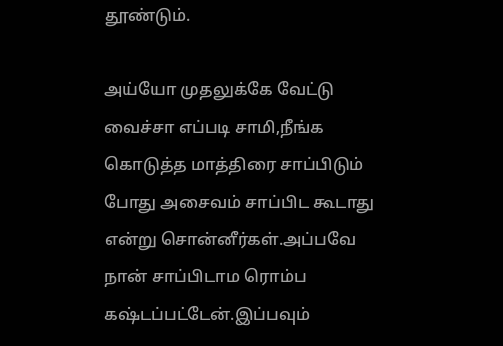தூண்டும்.

அய்யோ முதலுக்கே வேட்டு வைச்சா எப்படி சாமி,நீங்க கொடுத்த மாத்திரை சாப்பிடும் போது அசைவம் சாப்பிட கூடாது என்று சொன்னீர்கள்.அப்பவே நான் சாப்பிடாம ரொம்ப கஷ்டப்பட்டேன்.இப்பவும்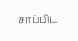சாப்பிட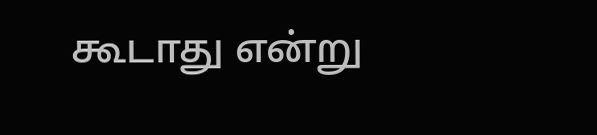கூடாது என்று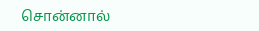சொன்னால்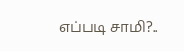எப்படி சாமி?..